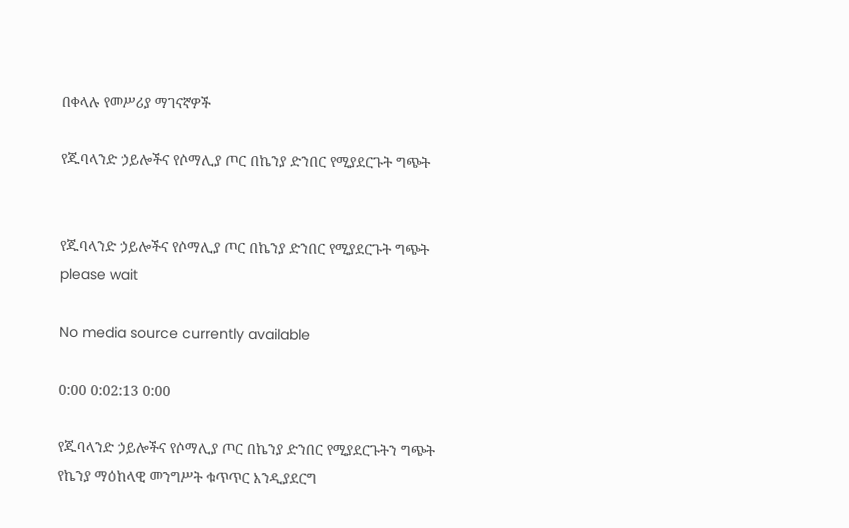በቀላሉ የመሥሪያ ማገናኛዎች

የጁባላንድ ኃይሎችና የሶማሊያ ጦር በኬንያ ድንበር የሚያደርጉት ግጭት


የጁባላንድ ኃይሎችና የሶማሊያ ጦር በኬንያ ድንበር የሚያደርጉት ግጭት
please wait

No media source currently available

0:00 0:02:13 0:00

የጁባላንድ ኃይሎችና የሶማሊያ ጦር በኬንያ ድንበር የሚያደርጉትን ግጭት የኬንያ ማዕከላዊ መንግሥት ቁጥጥር እንዲያደርግ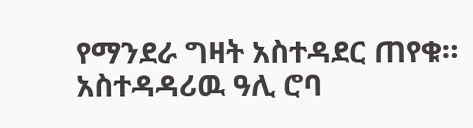የማንደራ ግዛት አስተዳደር ጠየቁ። አስተዳዳሪዉ ዓሊ ሮባ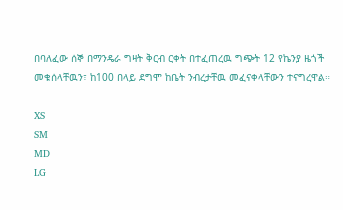በባለፈው ሰኞ በማንዴራ ግዛት ቅርብ ርቀት በተፈጠረዉ ግጭት 12 የኬንያ ዜጎች መቁሰላቸዉን፣ ከ100 በላይ ደግሞ ከቤት ንብረታቸዉ መፈናቀላቸውን ተናግረዋል።

XS
SM
MD
LG